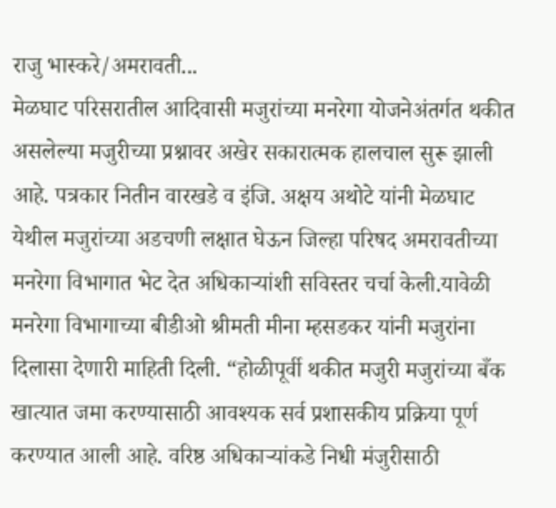राजु भास्करे/अमरावती...
मेळघाट परिसरातील आदिवासी मजुरांच्या मनरेगा योजनेअंतर्गत थकीत असलेल्या मजुरीच्या प्रश्नावर अखेर सकारात्मक हालचाल सुरू झाली आहे. पत्रकार नितीन वारखडे व इंजि. अक्षय अथोटे यांनी मेळघाट येथील मजुरांच्या अडचणी लक्षात घेऊन जिल्हा परिषद अमरावतीच्या मनरेगा विभागात भेट देत अधिकाऱ्यांशी सविस्तर चर्चा केली.यावेळी मनरेगा विभागाच्या बीडीओ श्रीमती मीना म्हसडकर यांनी मजुरांना दिलासा देणारी माहिती दिली. “होळीपूर्वी थकीत मजुरी मजुरांच्या बँक खात्यात जमा करण्यासाठी आवश्यक सर्व प्रशासकीय प्रक्रिया पूर्ण करण्यात आली आहे. वरिष्ठ अधिकाऱ्यांकडे निधी मंजुरीसाठी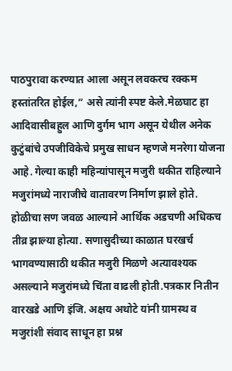पाठपुरावा करण्यात आला असून लवकरच रक्कम हस्तांतरित होईल,” असे त्यांनी स्पष्ट केले.मेळघाट हा आदिवासीबहुल आणि दुर्गम भाग असून येथील अनेक कुटुंबांचे उपजीविकेचे प्रमुख साधन म्हणजे मनरेगा योजना आहे. गेल्या काही महिन्यांपासून मजुरी थकीत राहिल्याने मजुरांमध्ये नाराजीचे वातावरण निर्माण झाले होते. होळीचा सण जवळ आल्याने आर्थिक अडचणी अधिकच तीव्र झाल्या होत्या. सणासुदीच्या काळात घरखर्च भागवण्यासाठी थकीत मजुरी मिळणे अत्यावश्यक असल्याने मजुरांमध्ये चिंता वाढली होती.पत्रकार नितीन वारखडे आणि इंजि. अक्षय अथोटे यांनी ग्रामस्थ व मजुरांशी संवाद साधून हा प्रश्न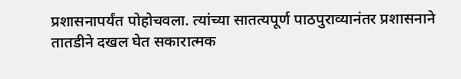प्रशासनापर्यंत पोहोचवला. त्यांच्या सातत्यपूर्ण पाठपुराव्यानंतर प्रशासनाने तातडीने दखल घेत सकारात्मक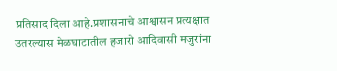प्रतिसाद दिला आहे.प्रशासनाचे आश्वासन प्रत्यक्षात उतरल्यास मेळघाटातील हजारो आदिवासी मजुरांना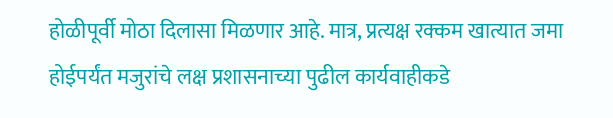होळीपूर्वी मोठा दिलासा मिळणार आहे. मात्र, प्रत्यक्ष रक्कम खात्यात जमा होईपर्यंत मजुरांचे लक्ष प्रशासनाच्या पुढील कार्यवाहीकडे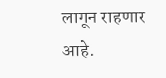लागून राहणार आहे.